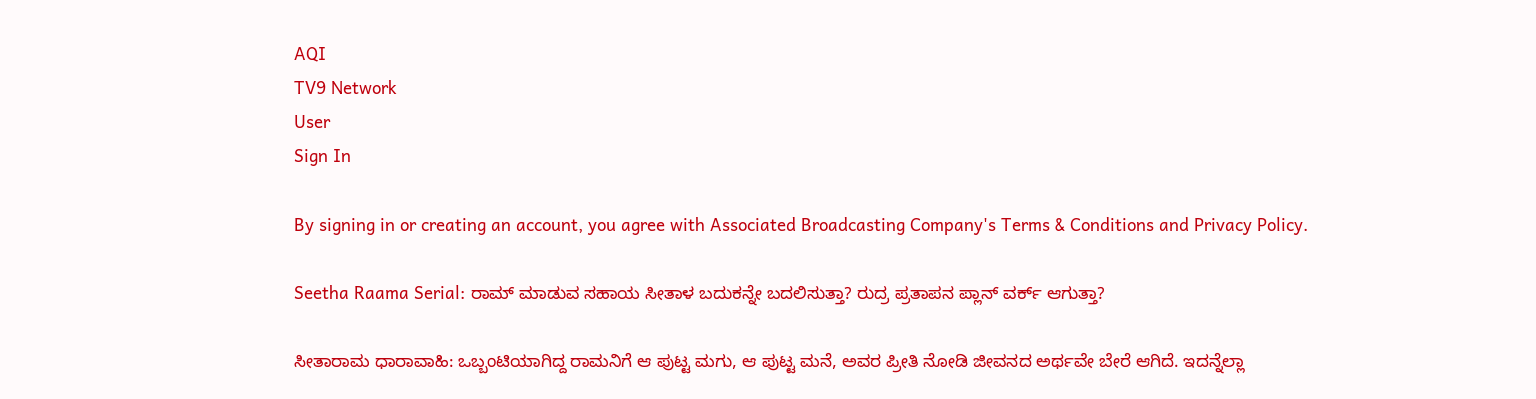AQI
TV9 Network
User
Sign In

By signing in or creating an account, you agree with Associated Broadcasting Company's Terms & Conditions and Privacy Policy.

Seetha Raama Serial: ರಾಮ್ ಮಾಡುವ ಸಹಾಯ ಸೀತಾಳ ಬದುಕನ್ನೇ ಬದಲಿಸುತ್ತಾ? ರುದ್ರ ಪ್ರತಾಪನ ಪ್ಲಾನ್ ವರ್ಕ್ ಆಗುತ್ತಾ?

ಸೀತಾರಾಮ ಧಾರಾವಾಹಿ: ಒಬ್ಬಂಟಿಯಾಗಿದ್ದ ರಾಮನಿಗೆ ಆ ಪುಟ್ಟ ಮಗು, ಆ ಪುಟ್ಟ ಮನೆ, ಅವರ ಪ್ರೀತಿ ನೋಡಿ ಜೀವನದ ಅರ್ಥವೇ ಬೇರೆ ಆಗಿದೆ. ಇದನ್ನೆಲ್ಲಾ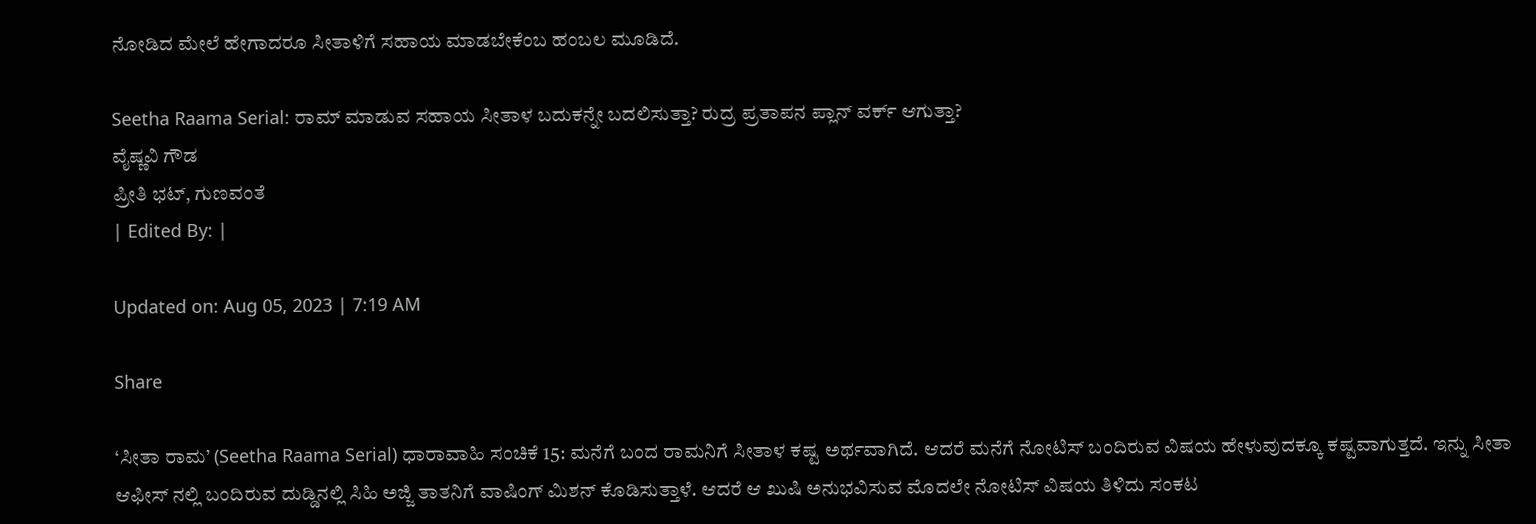ನೋಡಿದ ಮೇಲೆ ಹೇಗಾದರೂ ಸೀತಾಳಿಗೆ ಸಹಾಯ ಮಾಡಬೇಕೆಂಬ ಹಂಬಲ ಮೂಡಿದೆ.

Seetha Raama Serial: ರಾಮ್ ಮಾಡುವ ಸಹಾಯ ಸೀತಾಳ ಬದುಕನ್ನೇ ಬದಲಿಸುತ್ತಾ? ರುದ್ರ ಪ್ರತಾಪನ ಪ್ಲಾನ್ ವರ್ಕ್ ಆಗುತ್ತಾ?
ವೈಷ್ಣವಿ ಗೌಡ
ಪ್ರೀತಿ ಭಟ್, ಗುಣವಂತೆ
| Edited By: |

Updated on: Aug 05, 2023 | 7:19 AM

Share

‘ಸೀತಾ ರಾಮ’ (Seetha Raama Serial) ಧಾರಾವಾಹಿ ಸಂಚಿಕೆ 15: ಮನೆಗೆ ಬಂದ ರಾಮನಿಗೆ ಸೀತಾಳ ಕಷ್ಟ ಅರ್ಥವಾಗಿದೆ. ಆದರೆ ಮನೆಗೆ ನೋಟಿಸ್ ಬಂದಿರುವ ವಿಷಯ ಹೇಳುವುದಕ್ಕೂ ಕಷ್ಟವಾಗುತ್ತದೆ. ಇನ್ನು ಸೀತಾ ಆಫೀಸ್ ನಲ್ಲಿ ಬಂದಿರುವ ದುಡ್ಡಿನಲ್ಲಿ ಸಿಹಿ ಅಜ್ಜಿ ತಾತನಿಗೆ ವಾಷಿಂಗ್ ಮಿಶನ್ ಕೊಡಿಸುತ್ತಾಳೆ. ಆದರೆ ಆ ಖುಷಿ ಅನುಭವಿಸುವ ಮೊದಲೇ ನೋಟಿಸ್ ವಿಷಯ ತಿಳಿದು ಸಂಕಟ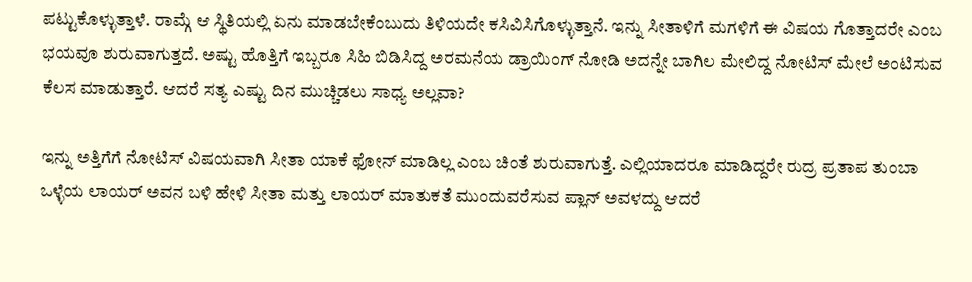ಪಟ್ಟುಕೊಳ್ಳುತ್ತಾಳೆ. ರಾಮ್ಗೆ ಆ ಸ್ಥಿತಿಯಲ್ಲಿ ಏನು ಮಾಡಬೇಕೆಂಬುದು ತಿಳಿಯದೇ ಕಸಿವಿಸಿಗೊಳ್ಳುತ್ತಾನೆ. ಇನ್ನು ಸೀತಾಳಿಗೆ ಮಗಳಿಗೆ ಈ ವಿಷಯ ಗೊತ್ತಾದರೇ ಎಂಬ ಭಯವೂ ಶುರುವಾಗುತ್ತದೆ. ಅಷ್ಟು ಹೊತ್ತಿಗೆ ಇಬ್ಬರೂ ಸಿಹಿ ಬಿಡಿಸಿದ್ದ ಅರಮನೆಯ ಡ್ರಾಯಿಂಗ್ ನೋಡಿ ಅದನ್ನೇ ಬಾಗಿಲ ಮೇಲಿದ್ದ ನೋಟಿಸ್ ಮೇಲೆ ಅಂಟಿಸುವ ಕೆಲಸ ಮಾಡುತ್ತಾರೆ. ಆದರೆ ಸತ್ಯ ಎಷ್ಟು ದಿನ ಮುಚ್ಚಿಡಲು ಸಾಧ್ಯ ಅಲ್ಲವಾ?

ಇನ್ನು ಅತ್ತಿಗೆಗೆ ನೋಟಿಸ್ ವಿಷಯವಾಗಿ ಸೀತಾ ಯಾಕೆ ಫೋನ್ ಮಾಡಿಲ್ಲ ಎಂಬ ಚಿಂತೆ ಶುರುವಾಗುತ್ತೆ. ಎಲ್ಲಿಯಾದರೂ ಮಾಡಿದ್ದರೇ ರುದ್ರ ಪ್ರತಾಪ ತುಂಬಾ ಒಳ್ಳೆಯ ಲಾಯರ್ ಅವನ ಬಳಿ ಹೇಳಿ ಸೀತಾ ಮತ್ತು ಲಾಯರ್ ಮಾತುಕತೆ ಮುಂದುವರೆಸುವ ಪ್ಲಾನ್ ಅವಳದ್ದು ಆದರೆ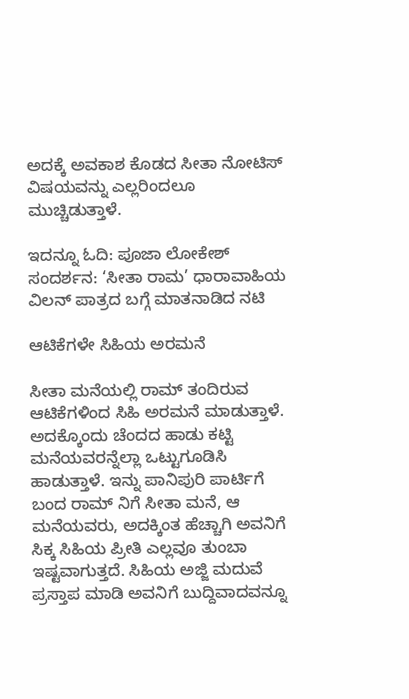ಅದಕ್ಕೆ ಅವಕಾಶ ಕೊಡದ ಸೀತಾ ನೋಟಿಸ್ ವಿಷಯವನ್ನು ಎಲ್ಲರಿಂದಲೂ ಮುಚ್ಚಿಡುತ್ತಾಳೆ.

ಇದನ್ನೂ ಓದಿ: ಪೂಜಾ ಲೋಕೇಶ್ ಸಂದರ್ಶನ: ‘ಸೀತಾ ರಾಮ’ ಧಾರಾವಾಹಿಯ ವಿಲನ್ ಪಾತ್ರದ ಬಗ್ಗೆ ಮಾತನಾಡಿದ ನಟಿ

ಆಟಿಕೆಗಳೇ ಸಿಹಿಯ ಅರಮನೆ

ಸೀತಾ ಮನೆಯಲ್ಲಿ ರಾಮ್ ತಂದಿರುವ ಆಟಿಕೆಗಳಿಂದ ಸಿಹಿ ಅರಮನೆ ಮಾಡುತ್ತಾಳೆ. ಅದಕ್ಕೊಂದು ಚೆಂದದ ಹಾಡು ಕಟ್ಟಿ ಮನೆಯವರನ್ನೆಲ್ಲಾ ಒಟ್ಟುಗೂಡಿಸಿ ಹಾಡುತ್ತಾಳೆ. ಇನ್ನು ಪಾನಿಪುರಿ ಪಾರ್ಟಿಗೆ ಬಂದ ರಾಮ್ ನಿಗೆ ಸೀತಾ ಮನೆ, ಆ ಮನೆಯವರು, ಅದಕ್ಕಿಂತ ಹೆಚ್ಚಾಗಿ ಅವನಿಗೆ ಸಿಕ್ಕ ಸಿಹಿಯ ಪ್ರೀತಿ ಎಲ್ಲವೂ ತುಂಬಾ ಇಷ್ಟವಾಗುತ್ತದೆ. ಸಿಹಿಯ ಅಜ್ಜಿ ಮದುವೆ ಪ್ರಸ್ತಾಪ ಮಾಡಿ ಅವನಿಗೆ ಬುದ್ದಿವಾದವನ್ನೂ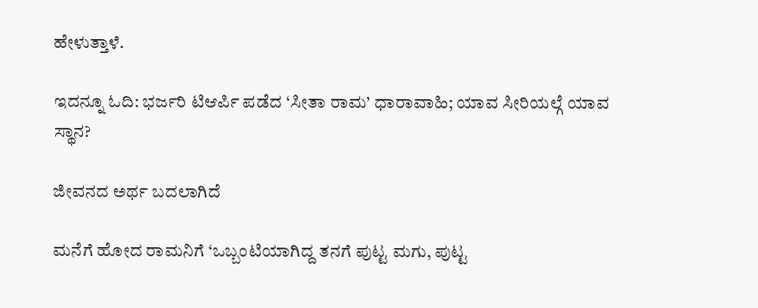ಹೇಳುತ್ತಾಳೆ.

ಇದನ್ನೂ ಓದಿ: ಭರ್ಜರಿ ಟಿಆರ್ಪಿ ಪಡೆದ ‘ಸೀತಾ ರಾಮ’ ಧಾರಾವಾಹಿ; ಯಾವ ಸೀರಿಯಲ್ಗೆ ಯಾವ ಸ್ಥಾನ?

ಜೀವನದ ಅರ್ಥ ಬದಲಾಗಿದೆ

ಮನೆಗೆ ಹೋದ ರಾಮನಿಗೆ ‘ಒಬ್ಬಂಟಿಯಾಗಿದ್ದ ತನಗೆ ಪುಟ್ಟ ಮಗು, ಪುಟ್ಟ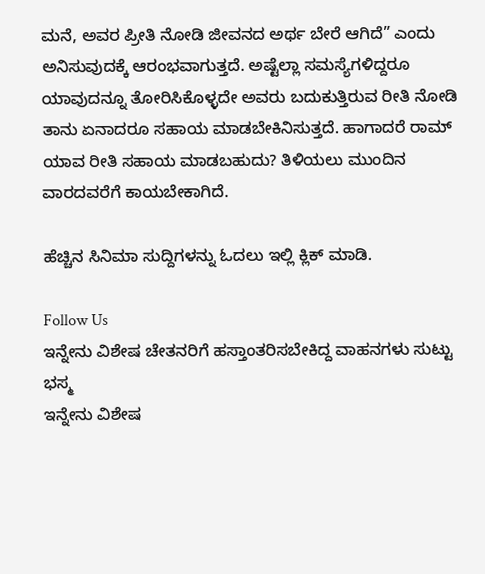ಮನೆ, ಅವರ ಪ್ರೀತಿ ನೋಡಿ ಜೀವನದ ಅರ್ಥ ಬೇರೆ ಆಗಿದೆ” ಎಂದು ಅನಿಸುವುದಕ್ಕೆ ಆರಂಭವಾಗುತ್ತದೆ. ಅಷ್ಟೆಲ್ಲಾ ಸಮಸ್ಯೆಗಳಿದ್ದರೂ ಯಾವುದನ್ನೂ ತೋರಿಸಿಕೊಳ್ಳದೇ ಅವರು ಬದುಕುತ್ತಿರುವ ರೀತಿ ನೋಡಿ ತಾನು ಏನಾದರೂ ಸಹಾಯ ಮಾಡಬೇಕಿನಿಸುತ್ತದೆ. ಹಾಗಾದರೆ ರಾಮ್ ಯಾವ ರೀತಿ ಸಹಾಯ ಮಾಡಬಹುದು? ತಿಳಿಯಲು ಮುಂದಿನ ವಾರದವರೆಗೆ ಕಾಯಬೇಕಾಗಿದೆ.

ಹೆಚ್ಚಿನ ಸಿನಿಮಾ ಸುದ್ದಿಗಳನ್ನು ಓದಲು ಇಲ್ಲಿ ಕ್ಲಿಕ್ ಮಾಡಿ.

Follow Us
ಇನ್ನೇನು ವಿಶೇಷ ಚೇತನರಿಗೆ ಹಸ್ತಾಂತರಿಸಬೇಕಿದ್ದ ವಾಹನಗಳು ಸುಟ್ಟು ಭಸ್ಮ
ಇನ್ನೇನು ವಿಶೇಷ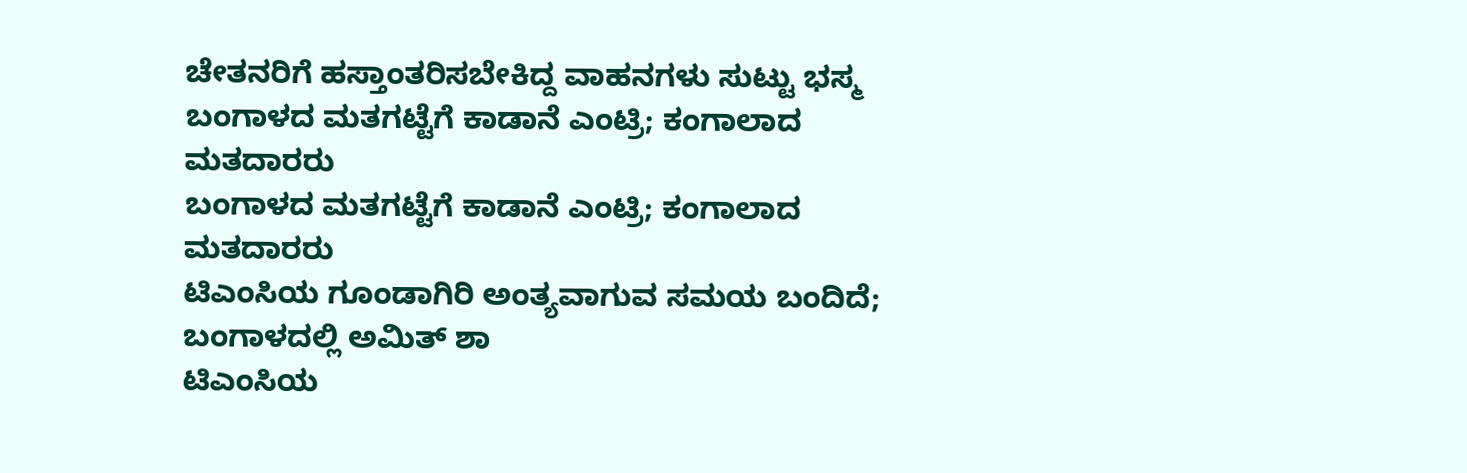ಚೇತನರಿಗೆ ಹಸ್ತಾಂತರಿಸಬೇಕಿದ್ದ ವಾಹನಗಳು ಸುಟ್ಟು ಭಸ್ಮ
ಬಂಗಾಳದ ಮತಗಟ್ಟೆಗೆ ಕಾಡಾನೆ ಎಂಟ್ರಿ; ಕಂಗಾಲಾದ ಮತದಾರರು
ಬಂಗಾಳದ ಮತಗಟ್ಟೆಗೆ ಕಾಡಾನೆ ಎಂಟ್ರಿ; ಕಂಗಾಲಾದ ಮತದಾರರು
ಟಿಎಂಸಿಯ ಗೂಂಡಾಗಿರಿ ಅಂತ್ಯವಾಗುವ ಸಮಯ ಬಂದಿದೆ; ಬಂಗಾಳದಲ್ಲಿ ಅಮಿತ್ ಶಾ
ಟಿಎಂಸಿಯ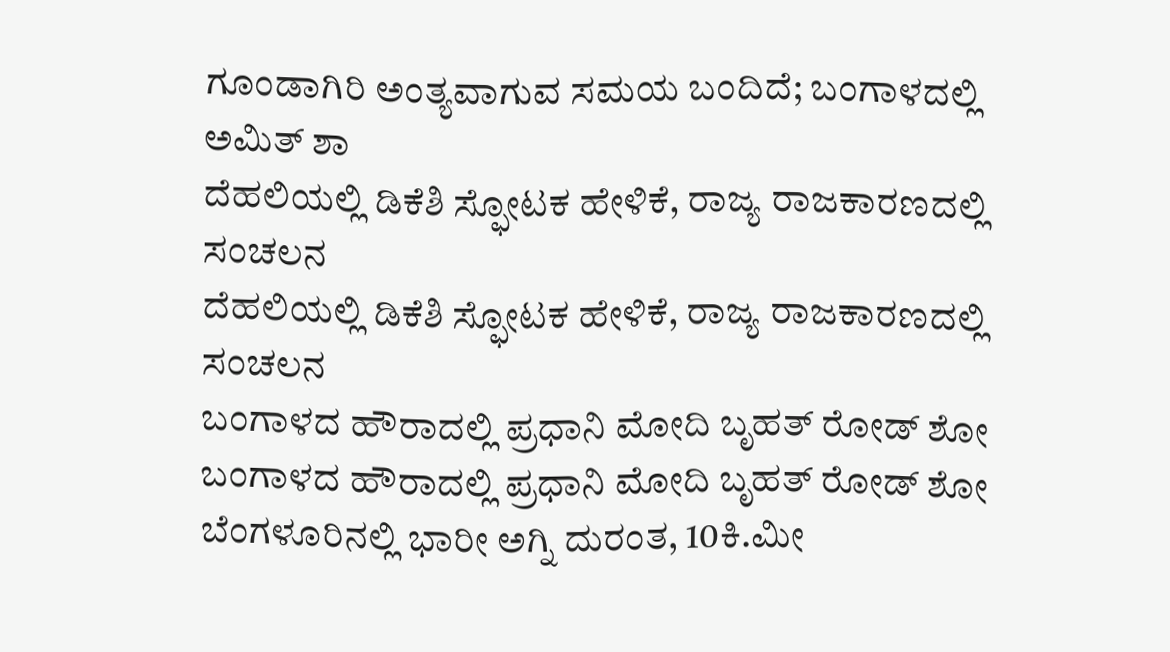ಗೂಂಡಾಗಿರಿ ಅಂತ್ಯವಾಗುವ ಸಮಯ ಬಂದಿದೆ; ಬಂಗಾಳದಲ್ಲಿ ಅಮಿತ್ ಶಾ
ದೆಹಲಿಯಲ್ಲಿ ಡಿಕೆಶಿ ಸ್ಫೋಟಕ ಹೇಳಿಕೆ, ರಾಜ್ಯ ರಾಜಕಾರಣದಲ್ಲಿ ಸಂಚಲನ
ದೆಹಲಿಯಲ್ಲಿ ಡಿಕೆಶಿ ಸ್ಫೋಟಕ ಹೇಳಿಕೆ, ರಾಜ್ಯ ರಾಜಕಾರಣದಲ್ಲಿ ಸಂಚಲನ
ಬಂಗಾಳದ ಹೌರಾದಲ್ಲಿ ಪ್ರಧಾನಿ ಮೋದಿ ಬೃಹತ್ ರೋಡ್ ಶೋ
ಬಂಗಾಳದ ಹೌರಾದಲ್ಲಿ ಪ್ರಧಾನಿ ಮೋದಿ ಬೃಹತ್ ರೋಡ್ ಶೋ
ಬೆಂಗಳೂರಿನಲ್ಲಿ ಭಾರೀ ಅಗ್ನಿ ದುರಂತ, 10ಕಿ.ಮೀ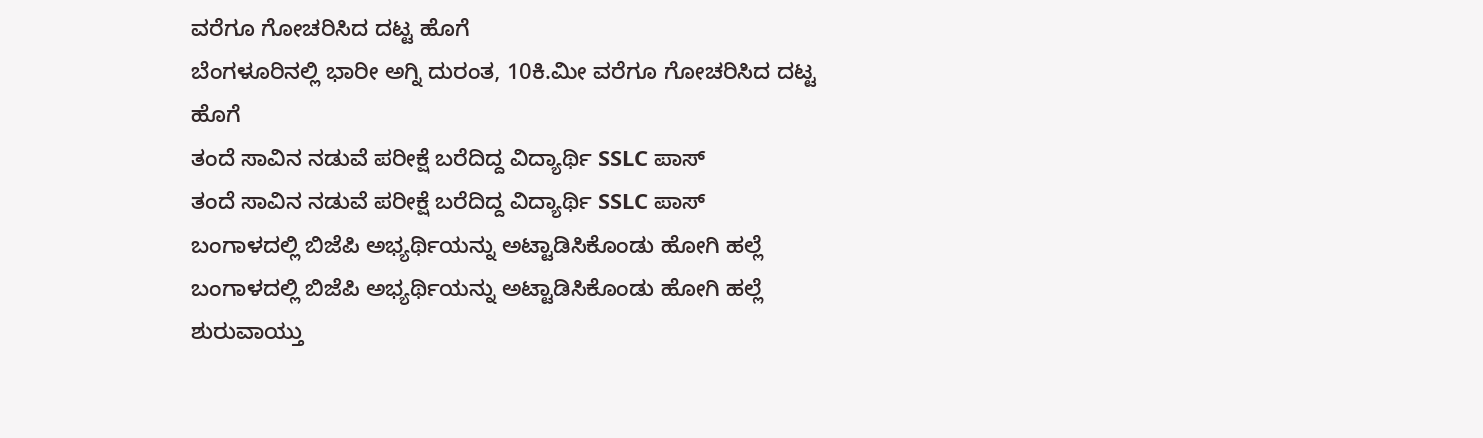ವರೆಗೂ ಗೋಚರಿಸಿದ ದಟ್ಟ ಹೊಗೆ
ಬೆಂಗಳೂರಿನಲ್ಲಿ ಭಾರೀ ಅಗ್ನಿ ದುರಂತ, 10ಕಿ.ಮೀ ವರೆಗೂ ಗೋಚರಿಸಿದ ದಟ್ಟ ಹೊಗೆ
ತಂದೆ ಸಾವಿನ ನಡುವೆ ಪರೀಕ್ಷೆ ಬರೆದಿದ್ದ ವಿದ್ಯಾರ್ಥಿ SSLC ಪಾಸ್
ತಂದೆ ಸಾವಿನ ನಡುವೆ ಪರೀಕ್ಷೆ ಬರೆದಿದ್ದ ವಿದ್ಯಾರ್ಥಿ SSLC ಪಾಸ್
ಬಂಗಾಳದಲ್ಲಿ ಬಿಜೆಪಿ ಅಭ್ಯರ್ಥಿಯನ್ನು ಅಟ್ಟಾಡಿಸಿಕೊಂಡು ಹೋಗಿ ಹಲ್ಲೆ
ಬಂಗಾಳದಲ್ಲಿ ಬಿಜೆಪಿ ಅಭ್ಯರ್ಥಿಯನ್ನು ಅಟ್ಟಾಡಿಸಿಕೊಂಡು ಹೋಗಿ ಹಲ್ಲೆ
ಶುರುವಾಯ್ತು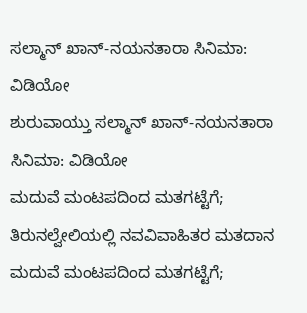ಸಲ್ಮಾನ್ ಖಾನ್-ನಯನತಾರಾ ಸಿನಿಮಾ: ವಿಡಿಯೋ
ಶುರುವಾಯ್ತು ಸಲ್ಮಾನ್ ಖಾನ್-ನಯನತಾರಾ ಸಿನಿಮಾ: ವಿಡಿಯೋ
ಮದುವೆ ಮಂಟಪದಿಂದ ಮತಗಟ್ಟೆಗೆ; ತಿರುನಲ್ವೇಲಿಯಲ್ಲಿ ನವವಿವಾಹಿತರ ಮತದಾನ
ಮದುವೆ ಮಂಟಪದಿಂದ ಮತಗಟ್ಟೆಗೆ;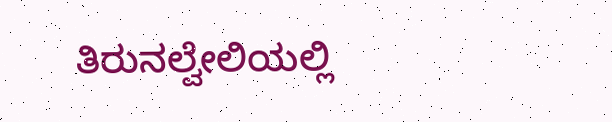ತಿರುನಲ್ವೇಲಿಯಲ್ಲಿ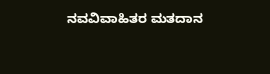ನವವಿವಾಹಿತರ ಮತದಾನ